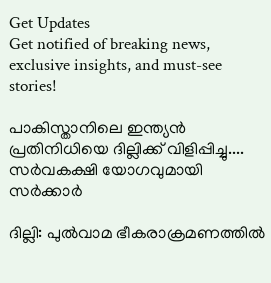Get Updates
Get notified of breaking news, exclusive insights, and must-see stories!

പാകിസ്താനിലെ ഇന്ത്യന്‍ പ്രതിനിധിയെ ദില്ലിക്ക് വിളിപ്പിച്ചു.... സര്‍വകക്ഷി യോഗവുമായി സര്‍ക്കാര്‍

ദില്ലി: പുല്‍വാമ ഭീകരാക്രമണത്തില്‍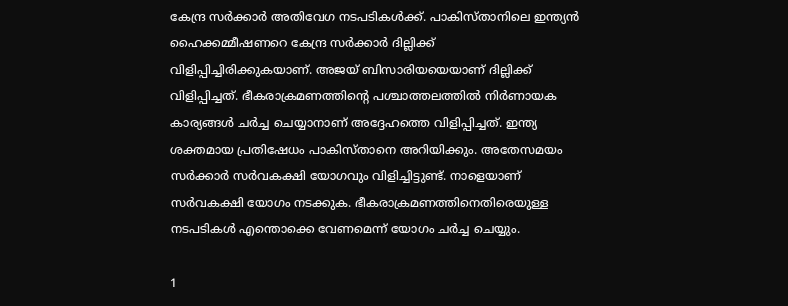കേന്ദ്ര സര്‍ക്കാര്‍ അതിവേഗ നടപടികള്‍ക്ക്. പാകിസ്താനിലെ ഇന്ത്യന്‍ ഹൈക്കമ്മീഷണറെ കേന്ദ്ര സര്‍ക്കാര്‍ ദില്ലിക്ക് വിളിപ്പിച്ചിരിക്കുകയാണ്. അജയ് ബിസാരിയയെയാണ് ദില്ലിക്ക് വിളിപ്പിച്ചത്. ഭീകരാക്രമണത്തിന്റെ പശ്ചാത്തലത്തില്‍ നിര്‍ണായക കാര്യങ്ങള്‍ ചര്‍ച്ച ചെയ്യാനാണ് അദ്ദേഹത്തെ വിളിപ്പിച്ചത്. ഇന്ത്യ ശക്തമായ പ്രതിഷേധം പാകിസ്താനെ അറിയിക്കും. അതേസമയം സര്‍ക്കാര്‍ സര്‍വകക്ഷി യോഗവും വിളിച്ചിട്ടുണ്ട്. നാളെയാണ് സര്‍വകക്ഷി യോഗം നടക്കുക. ഭീകരാക്രമണത്തിനെതിരെയുള്ള നടപടികള്‍ എന്തൊക്കെ വേണമെന്ന് യോഗം ചര്‍ച്ച ചെയ്യും.

1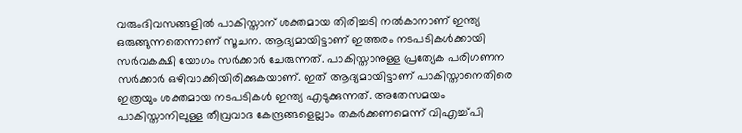വരുംദിവസങ്ങളില്‍ പാകിസ്താന് ശക്തമായ തിരിച്ചടി നല്‍കാനാണ് ഇന്ത്യ ഒരുങ്ങുന്നതെന്നാണ് സൂചന. ആദ്യമായിട്ടാണ് ഇത്തരം നടപടികള്‍ക്കായി സര്‍വകക്ഷി യോഗം സര്‍ക്കാര്‍ ചേരുന്നത്. പാകിസ്താനുള്ള പ്രത്യേക പരിഗണന സര്‍ക്കാര്‍ ഒഴിവാക്കിയിരിക്കുകയാണ്. ഇത് ആദ്യമായിട്ടാണ് പാകിസ്താനെതിരെ ഇത്രയും ശക്തമായ നടപടികള്‍ ഇന്ത്യ എടുക്കുന്നത്. അതേസമയം പാകിസ്താനിലുള്ള തീവ്രവാദ കേന്ദ്രങ്ങളെല്ലാം തകര്‍ക്കണമെന്ന് വിഎച്ച്പി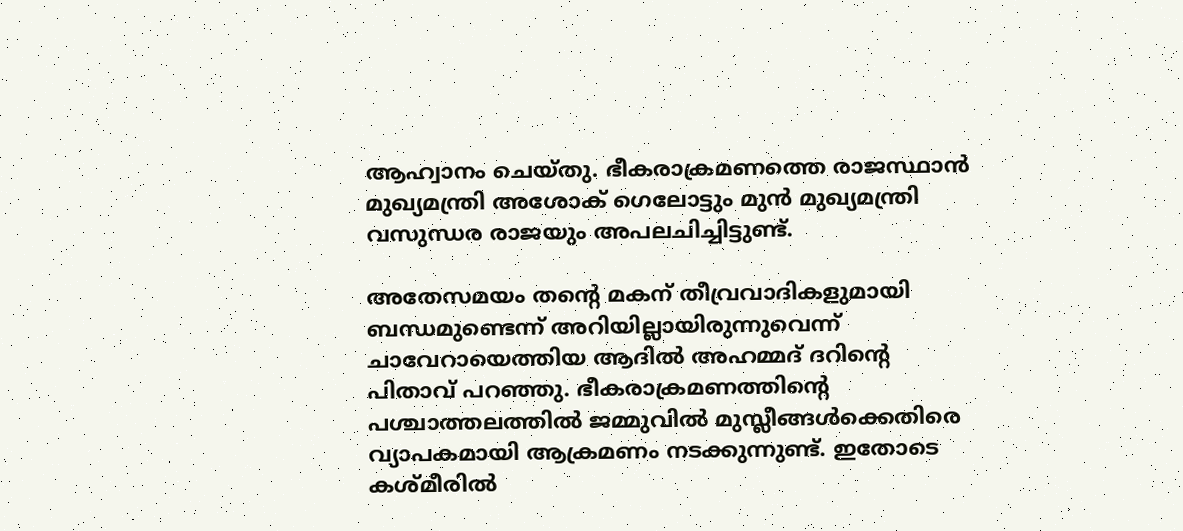ആഹ്വാനം ചെയ്തു. ഭീകരാക്രമണത്തെ രാജസ്ഥാന്‍ മുഖ്യമന്ത്രി അശോക് ഗെലോട്ടും മുന്‍ മുഖ്യമന്ത്രി വസുന്ധര രാജയും അപലചിച്ചിട്ടുണ്ട്.

അതേസമയം തന്റെ മകന് തീവ്രവാദികളുമായി ബന്ധമുണ്ടെന്ന് അറിയില്ലായിരുന്നുവെന്ന് ചാവേറായെത്തിയ ആദില്‍ അഹമ്മദ് ദറിന്റെ പിതാവ് പറഞ്ഞു. ഭീകരാക്രമണത്തിന്റെ പശ്ചാത്തലത്തില്‍ ജമ്മുവില്‍ മുസ്ലീങ്ങള്‍ക്കെതിരെ വ്യാപകമായി ആക്രമണം നടക്കുന്നുണ്ട്. ഇതോടെ കശ്മീരില്‍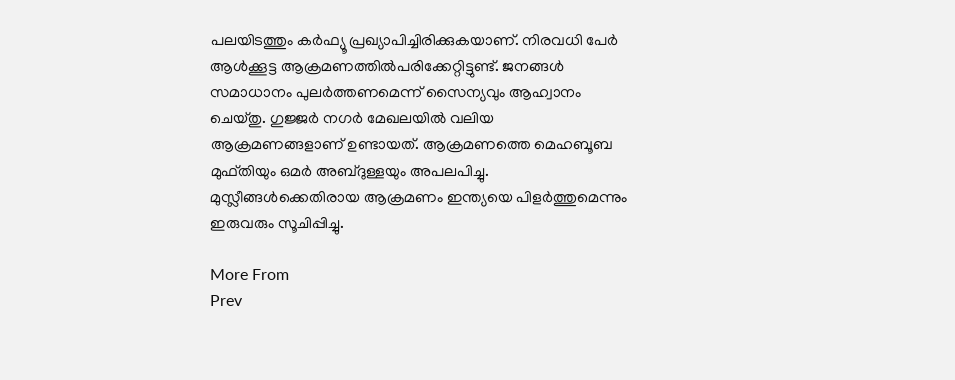പലയിടത്തും കര്‍ഫ്യൂ പ്രഖ്യാപിച്ചിരിക്കുകയാണ്. നിരവധി പേര്‍ ആള്‍ക്കൂട്ട ആക്രമണത്തില്‍പരിക്കേറ്റിട്ടുണ്ട്. ജനങ്ങള്‍ സമാധാനം പുലര്‍ത്തണമെന്ന് സൈന്യവും ആഹ്വാനം ചെയ്തു. ഗുജ്ജര്‍ നഗര്‍ മേഖലയില്‍ വലിയ ആക്രമണങ്ങളാണ് ഉണ്ടായത്. ആക്രമണത്തെ മെഹബൂബ മുഫ്തിയും ഒമര്‍ അബ്ദുള്ളയും അപലപിച്ചു. മുസ്ലീങ്ങള്‍ക്കെതിരായ ആക്രമണം ഇന്ത്യയെ പിളര്‍ത്തുമെന്നും ഇരുവരും സൂചിപ്പിച്ചു.

More From
Prev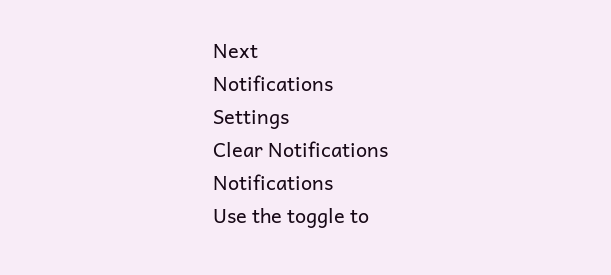Next
Notifications
Settings
Clear Notifications
Notifications
Use the toggle to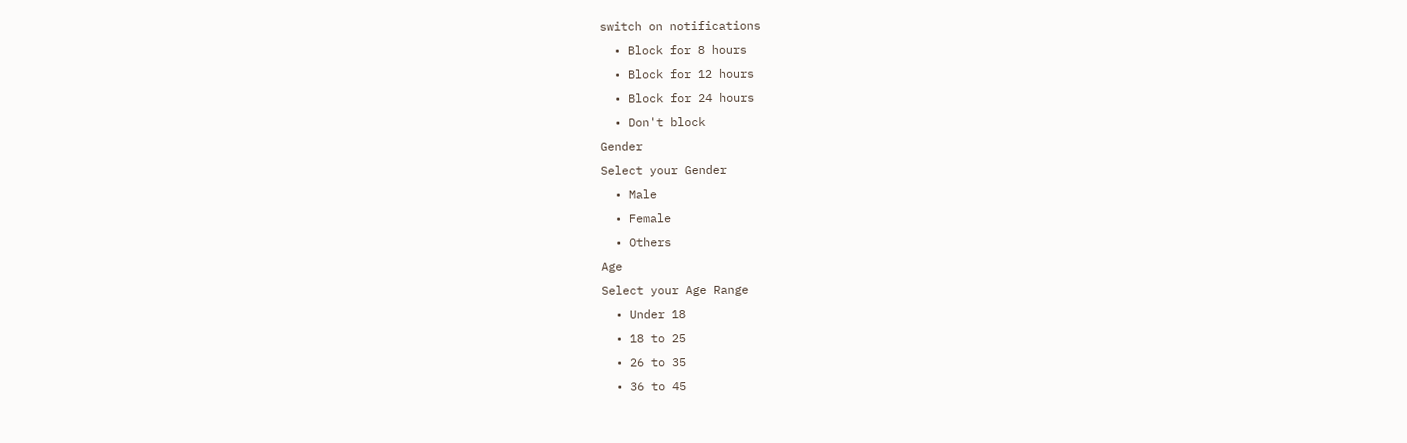switch on notifications
  • Block for 8 hours
  • Block for 12 hours
  • Block for 24 hours
  • Don't block
Gender
Select your Gender
  • Male
  • Female
  • Others
Age
Select your Age Range
  • Under 18
  • 18 to 25
  • 26 to 35
  • 36 to 45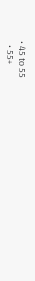• 45 to 55
  • 55+